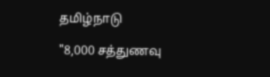தமிழ்நாடு

"8,000 சத்துணவு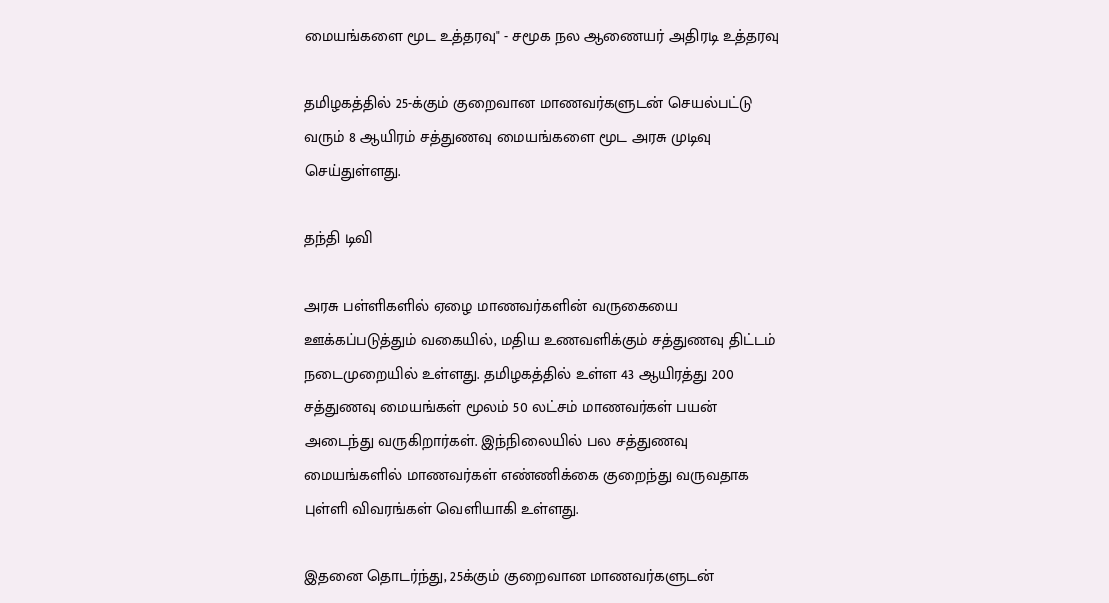மையங்களை மூட உத்தரவு" - சமூக நல ஆணையர் அதிரடி உத்தரவு

தமிழகத்தில் 25-க்கும் குறைவான மாணவர்களுடன் செயல்பட்டு வரும் 8 ஆயிரம் சத்துணவு மையங்களை மூட அரசு முடிவு செய்துள்ளது.

தந்தி டிவி

அரசு பள்ளிகளில் ஏழை மாணவர்களின் வருகையை ஊக்கப்படுத்தும் வகையில், மதிய உணவளிக்கும் சத்துணவு திட்டம் நடைமுறையில் உள்ளது. தமிழகத்தில் உள்ள 43 ஆயிரத்து 200 சத்துணவு மையங்கள் மூலம் 50 லட்சம் மாணவர்கள் பயன் அடைந்து வருகிறார்கள். இந்நிலையில் பல சத்துணவு மையங்களில் மாணவர்கள் எண்ணிக்கை குறைந்து வருவதாக புள்ளி விவரங்கள் வெளியாகி உள்ளது.

இதனை தொடர்ந்து, 25க்கும் குறைவான மாணவர்களுடன்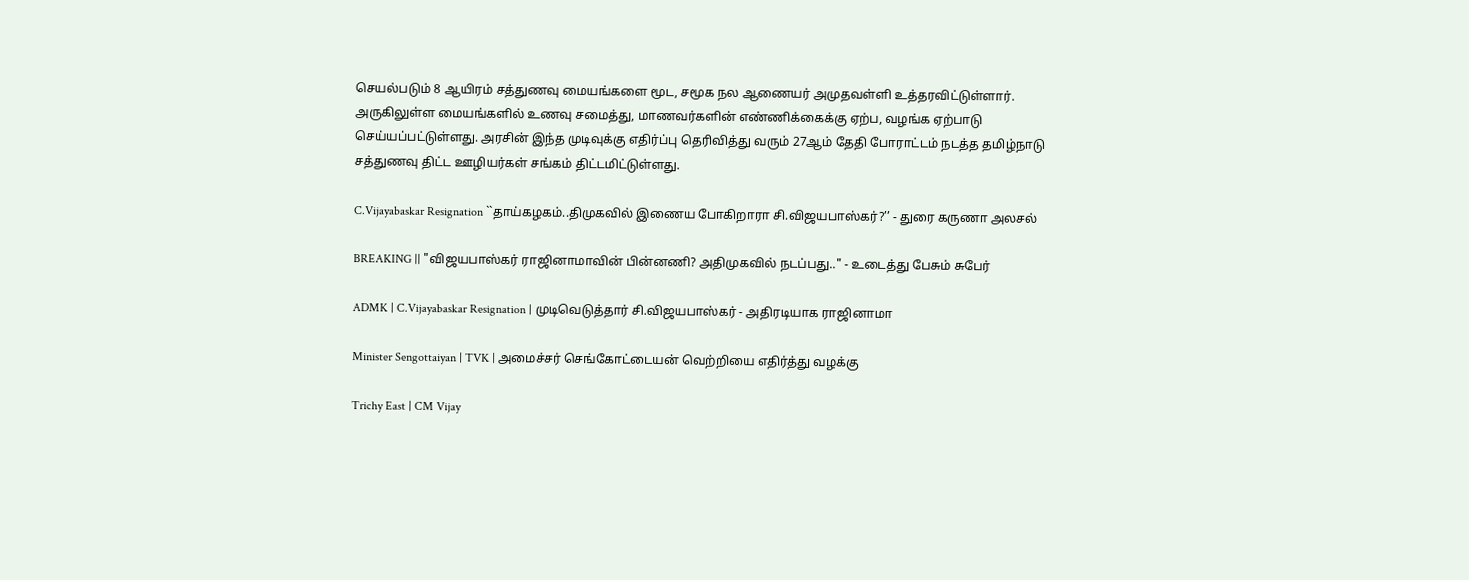செயல்படும் 8 ஆயிரம் சத்துணவு மையங்களை மூட, சமூக நல ஆணையர் அமுதவள்ளி உத்தரவிட்டுள்ளார். அருகிலுள்ள மையங்களில் உணவு சமைத்து, மாணவர்களின் எண்ணிக்கைக்கு ஏற்ப, வழங்க ஏற்பாடு செய்யப்பட்டுள்ளது. அரசின் இந்த முடிவுக்கு எதிர்ப்பு தெரிவித்து வரும் 27ஆம் தேதி போராட்டம் நடத்த தமிழ்நாடு சத்துணவு திட்ட ஊழியர்கள் சங்கம் திட்டமிட்டுள்ளது.

C.Vijayabaskar Resignation ``தாய்கழகம்..திமுகவில் இணைய போகிறாரா சி.விஜயபாஸ்கர்?’’ - துரை கருணா அலசல்

BREAKING || "விஜயபாஸ்கர் ராஜினாமாவின் பின்னணி? அதிமுகவில் நடப்பது.." - உடைத்து பேசும் சுபேர்

ADMK | C.Vijayabaskar Resignation | முடிவெடுத்தார் சி.விஜயபாஸ்கர் - அதிரடியாக ராஜினாமா

Minister Sengottaiyan | TVK | அமைச்சர் செங்கோட்டையன் வெற்றியை எதிர்த்து வழக்கு

Trichy East | CM Vijay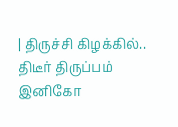| திருச்சி கிழக்கில்.. திடீர் திருப்பம் இனிகோ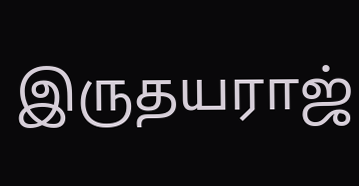இருதயராஜ்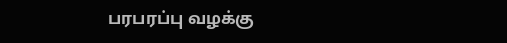பரபரப்பு வழக்கு